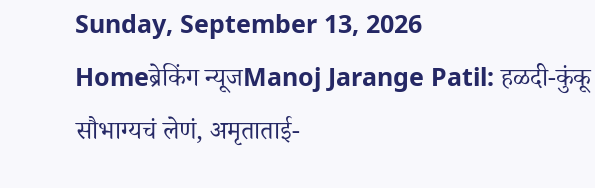Sunday, September 13, 2026
Homeब्रेकिंग न्यूजManoj Jarange Patil: हळदी-कुंकू सौभाग्यचं लेणं, अमृताताई-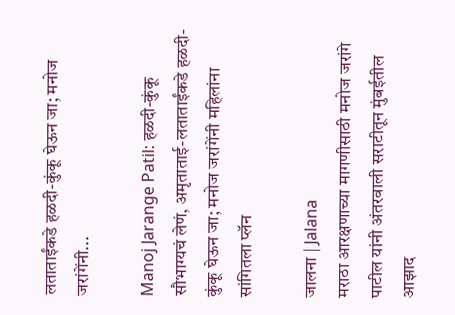लताताईंकडे हळदी-कुंकू घेऊन जा; मनोज जरांगेंनी...

Manoj Jarange Patil: हळदी-कुंकू सौभाग्यचं लेणं, अमृताताई-लताताईंकडे हळदी-कुंकू घेऊन जा; मनोज जरांगेंनी महिलांना सांगितला प्लॅन

जालना | Jalana
मराठा आरक्षणाच्या मागणीसाठी मनोज जरांगे पाटील यांनी अंतरवाली सराटीतून मुंबईतील आझाद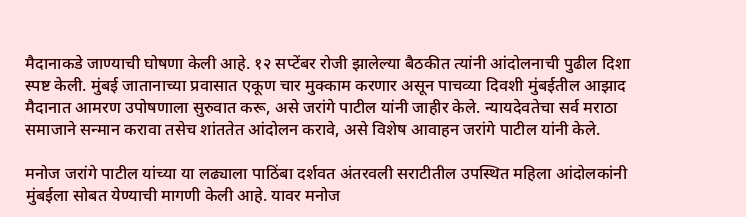मैदानाकडे जाण्याची घोषणा केली आहे. १२ सप्टेंबर रोजी झालेल्या बैठकीत त्यांनी आंदोलनाची पुढील दिशा स्पष्ट केली. मुंबई जातानाच्या प्रवासात एकूण चार मुक्काम करणार असून पाचव्या दिवशी मुंबईतील आझाद मैदानात आमरण उपोषणाला सुरुवात करू, असे जरांगे पाटील यांनी जाहीर केले. न्यायदेवतेचा सर्व मराठा समाजाने सन्मान करावा तसेच शांततेत आंदोलन करावे, असे विशेष आवाहन जरांगे पाटील यांनी केले.

मनोज जरांगे पाटील यांच्या या लढ्याला पाठिंबा दर्शवत अंतरवली सराटीतील उपस्थित महिला आंदोलकांनी मुंबईला सोबत येण्याची मागणी केली आहे. यावर मनोज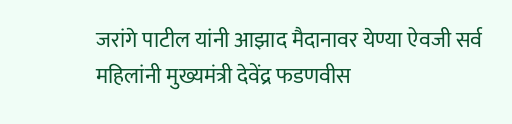जरांगे पाटील यांनी आझाद मैदानावर येण्या ऐवजी सर्व महिलांनी मुख्यमंत्री देवेंद्र फडणवीस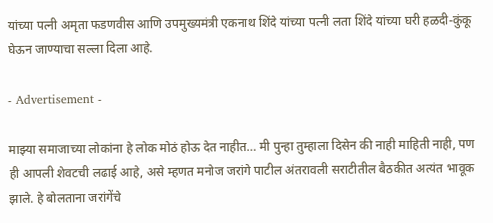यांच्या पत्नी अमृता फडणवीस आणि उपमुख्यमंत्री एकनाथ शिंदे यांच्या पत्नी लता शिंदे यांच्या घरी हळदी-कुंकू घेऊन जाण्याचा सल्ला दिला आहे.

- Advertisement -

माझ्या समाजाच्या लोकांना हे लोक मोठं होऊ देत नाहीत… मी पुन्हा तुम्हाला दिसेन की नाही माहिती नाही, पण ही आपली शेवटची लढाई आहे, असे म्हणत मनोज जरांगे पाटील अंतरावली सराटीतील बैठकीत अत्यंत भावूक झाले. हे बोलताना जरांगेंचे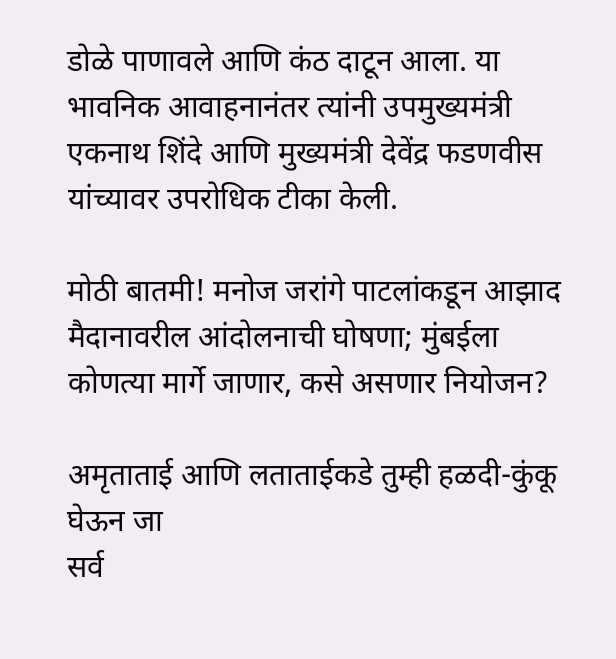डोळे पाणावले आणि कंठ दाटून आला. या भावनिक आवाहनानंतर त्यांनी उपमुख्यमंत्री एकनाथ शिंदे आणि मुख्यमंत्री देवेंद्र फडणवीस यांच्यावर उपरोधिक टीका केली.

मोठी बातमी! मनोज जरांगे पाटलांकडून आझाद मैदानावरील आंदोलनाची घोषणा; मुंबईला कोणत्या मार्गे जाणार, कसे असणार नियोजन?

अमृताताई आणि लताताईकडे तुम्ही हळदी-कुंकू घेऊन जा
सर्व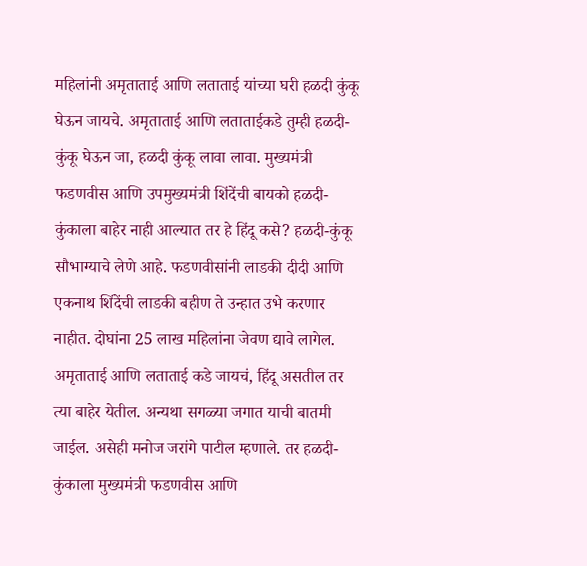महिलांनी अमृताताई आणि लताताई यांच्या घरी हळदी कुंकू घेऊन जायचे. अमृताताई आणि लताताईकडे तुम्ही हळदी-कुंकू घेऊन जा, हळदी कुंकू लावा लावा. मुख्यमंत्री फडणवीस आणि उपमुख्यमंत्री शिंदेंची बायको हळदी-कुंकाला बाहेर नाही आल्यात तर हे हिंदू कसे? हळदी-कुंकू सौभाग्याचे लेणे आहे. फडणवीसांनी लाडकी दीदी आणि एकनाथ शिंदेंची लाडकी बहीण ते उन्हात उभे करणार नाहीत. दोघांना 25 लाख महिलांना जेवण द्यावे लागेल. अमृताताई आणि लताताई कडे जायचं, हिंदू असतील तर त्या बाहेर येतील. अन्यथा सगळ्या जगात याची बातमी जाईल. असेही मनोज जरांगे पाटील म्हणाले. तर हळदी-कुंकाला मुख्यमंत्री फडणवीस आणि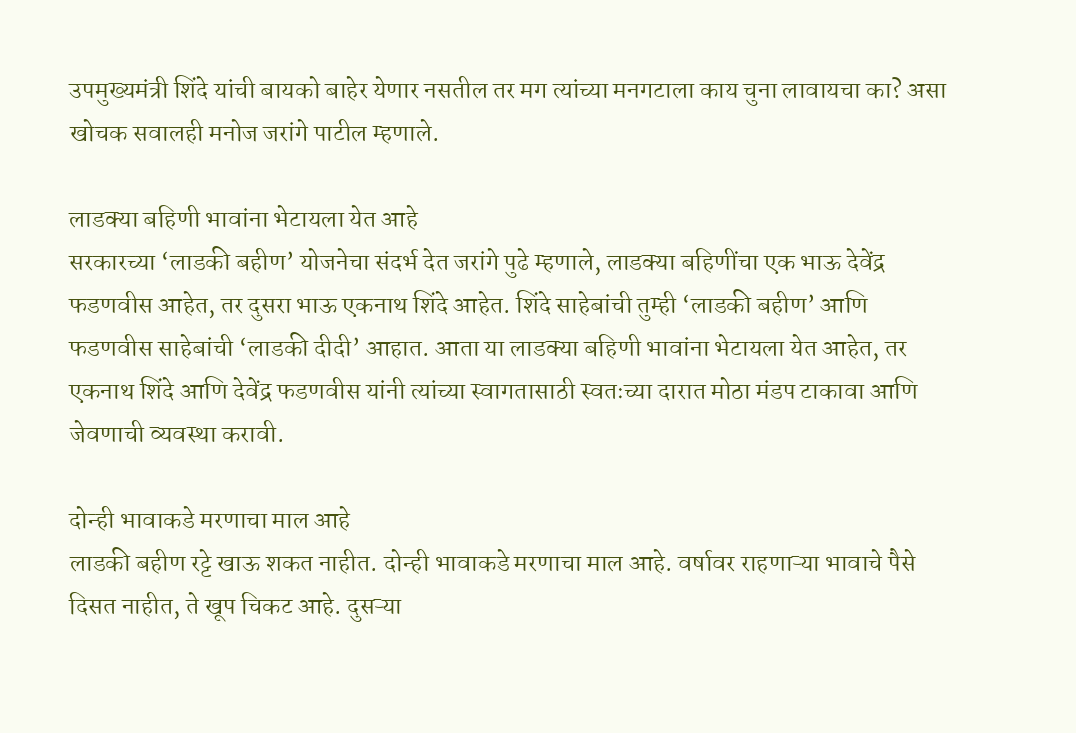उपमुख्यमंत्री शिंदे यांची बायको बाहेर येणार नसतील तर मग त्यांच्या मनगटाला काय चुना लावायचा का? असा खोचक सवालही मनोज जरांगे पाटील म्हणाले.

लाडक्या बहिणी भावांना भेटायला येत आहे
सरकारच्या ‘लाडकी बहीण’ योजनेचा संदर्भ देत जरांगे पुढे म्हणाले, लाडक्या बहिणींचा एक भाऊ देवेंद्र फडणवीस आहेत, तर दुसरा भाऊ एकनाथ शिंदे आहेत. शिंदे साहेबांची तुम्ही ‘लाडकी बहीण’ आणि फडणवीस साहेबांची ‘लाडकी दीदी’ आहात. आता या लाडक्या बहिणी भावांना भेटायला येत आहेत, तर एकनाथ शिंदे आणि देवेंद्र फडणवीस यांनी त्यांच्या स्वागतासाठी स्वतःच्या दारात मोठा मंडप टाकावा आणि जेवणाची व्यवस्था करावी.

दोन्ही भावाकडे मरणाचा माल आहे
लाडकी बहीण रट्टे खाऊ शकत नाहीत. दोन्ही भावाकडे मरणाचा माल आहे. वर्षावर राहणाऱ्या भावाचे पैसे दिसत नाहीत, ते खूप चिकट आहे. दुसऱ्या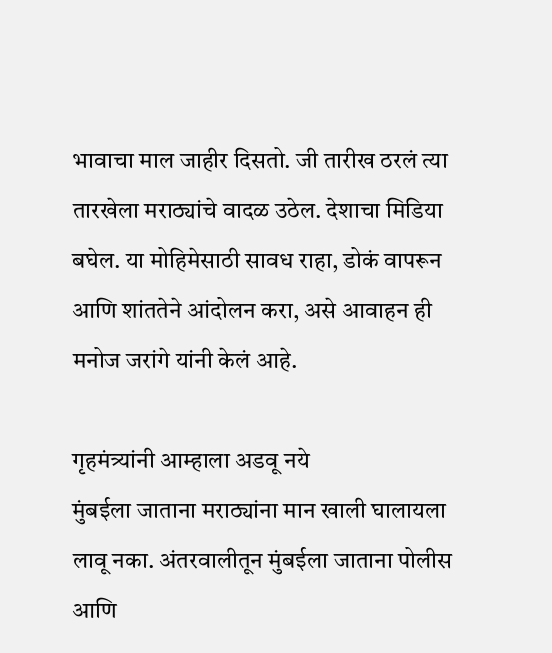भावाचा माल जाहीर दिसतो. जी तारीख ठरलं त्या तारखेला मराठ्यांचे वादळ उठेल. देशाचा मिडिया बघेल. या मोहिमेसाठी सावध राहा, डोकं वापरून आणि शांततेने आंदोलन करा, असे आवाहन ही मनोज जरांगे यांनी केलं आहे.

गृहमंत्र्यांनी आम्हाला अडवू नये
मुंबईला जाताना मराठ्यांना मान खाली घालायला लावू नका. अंतरवालीतून मुंबईला जाताना पोलीस आणि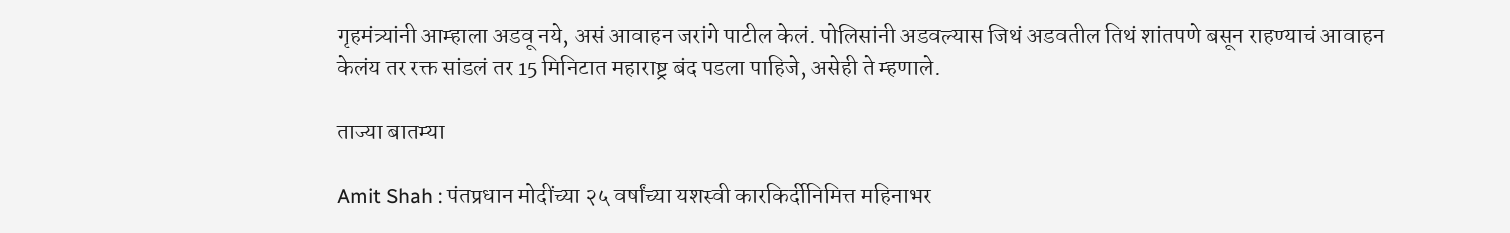गृहमंत्र्यांनी आम्हाला अडवू नये, असं आवाहन जरांगे पाटील केलं. पोलिसांनी अडवल्यास जिथं अडवतील तिथं शांतपणे बसून राहण्याचं आवाहन केलंय तर रक्त सांडलं तर 15 मिनिटात महाराष्ट्र बंद पडला पाहिजे, असेही ते म्हणाले.

ताज्या बातम्या

Amit Shah : पंतप्रधान मोदींच्या २५ वर्षांच्या यशस्वी कारकिर्दीनिमित्त महिनाभर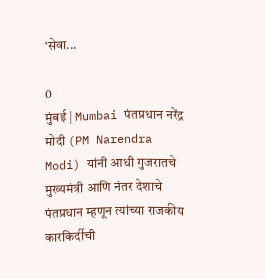‘सेवा...

0
मुंबई | Mumbai पंतप्रधान नरेंद्र मोदी (PM Narendra Modi) यांनी आधी गुजरातचे मुख्यमंत्री आणि नंतर देशाचे पंतप्रधान म्हणून त्यांच्या राजकीय कारकिर्दीची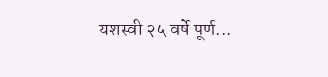यशस्वी २५ वर्षे पूर्ण...